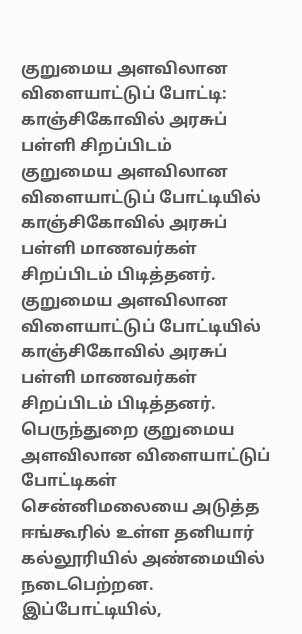குறுமைய அளவிலான விளையாட்டுப் போட்டி: காஞ்சிகோவில் அரசுப் பள்ளி சிறப்பிடம்
குறுமைய அளவிலான விளையாட்டுப் போட்டியில் காஞ்சிகோவில் அரசுப் பள்ளி மாணவர்கள் சிறப்பிடம் பிடித்தனர்.
குறுமைய அளவிலான விளையாட்டுப் போட்டியில் காஞ்சிகோவில் அரசுப் பள்ளி மாணவர்கள் சிறப்பிடம் பிடித்தனர்.
பெருந்துறை குறுமைய அளவிலான விளையாட்டுப் போட்டிகள் சென்னிமலையை அடுத்த ஈங்கூரில் உள்ள தனியார் கல்லூரியில் அண்மையில் நடைபெற்றன. இப்போட்டியில்,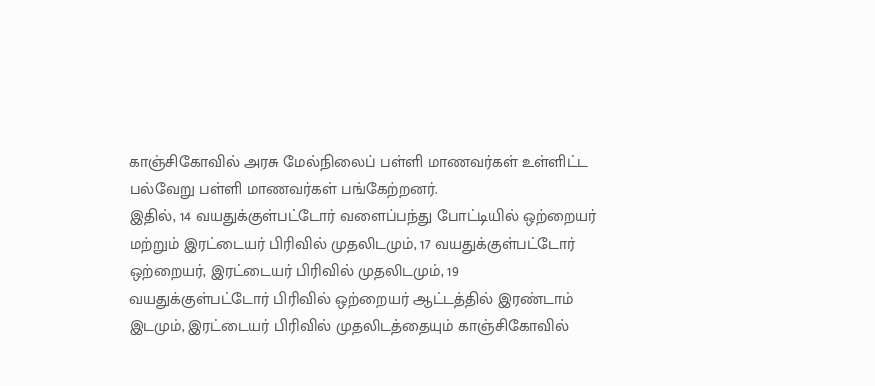காஞ்சிகோவில் அரசு மேல்நிலைப் பள்ளி மாணவர்கள் உள்ளிட்ட பல்வேறு பள்ளி மாணவர்கள் பங்கேற்றனர்.
இதில், 14 வயதுக்குள்பட்டோர் வளைப்பந்து போட்டியில் ஒற்றையர் மற்றும் இரட்டையர் பிரிவில் முதலிடமும், 17 வயதுக்குள்பட்டோர் ஒற்றையர், இரட்டையர் பிரிவில் முதலிடமும், 19 வயதுக்குள்பட்டோர் பிரிவில் ஒற்றையர் ஆட்டத்தில் இரண்டாம் இடமும், இரட்டையர் பிரிவில் முதலிடத்தையும் காஞ்சிகோவில்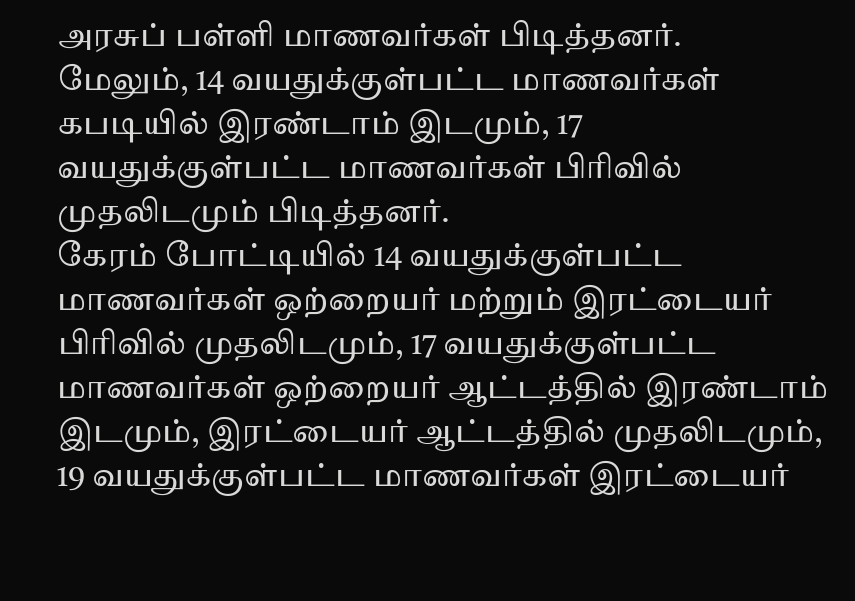அரசுப் பள்ளி மாணவர்கள் பிடித்தனர்.
மேலும், 14 வயதுக்குள்பட்ட மாணவர்கள் கபடியில் இரண்டாம் இடமும், 17 வயதுக்குள்பட்ட மாணவர்கள் பிரிவில் முதலிடமும் பிடித்தனர்.
கேரம் போட்டியில் 14 வயதுக்குள்பட்ட மாணவர்கள் ஒற்றையர் மற்றும் இரட்டையர் பிரிவில் முதலிடமும், 17 வயதுக்குள்பட்ட மாணவர்கள் ஒற்றையர் ஆட்டத்தில் இரண்டாம் இடமும், இரட்டையர் ஆட்டத்தில் முதலிடமும், 19 வயதுக்குள்பட்ட மாணவர்கள் இரட்டையர்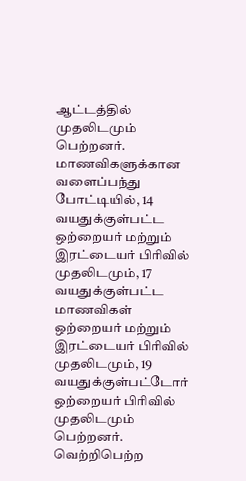ஆட்டத்தில் முதலிடமும் பெற்றனர்.
மாணவிகளுக்கான வளைப்பந்து போட்டியில், 14 வயதுக்குள்பட்ட ஒற்றையர் மற்றும் இரட்டையர் பிரிவில் முதலிடமும், 17 வயதுக்குள்பட்ட மாணவிகள் ஒற்றையர் மற்றும் இரட்டையர் பிரிவில் முதலிடமும், 19 வயதுக்குள்பட்டோர் ஒற்றையர் பிரிவில் முதலிடமும் பெற்றனர். வெற்றிபெற்ற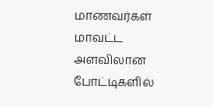மாணவர்கள் மாவட்ட அளவிலான போட்டிகளில்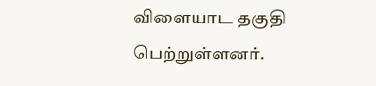விளையாட தகுதி பெற்றுள்ளனர்.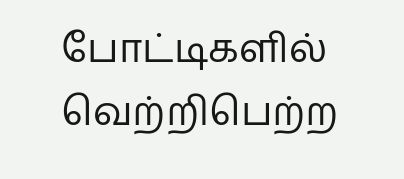போட்டிகளில் வெற்றிபெற்ற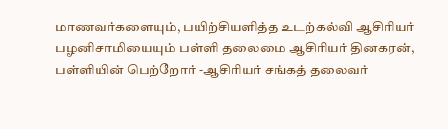மாணவர்களையும், பயிற்சியளித்த உடற்கல்வி ஆசிரியர் பழனிசாமியையும் பள்ளி தலைமை ஆசிரியர் தினகரன், பள்ளியின் பெற்றோர் -ஆசிரியர் சங்கத் தலைவர்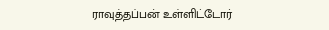ராவுத்தப்பன் உள்ளிட்டோர்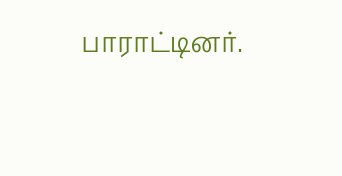பாராட்டினர்.